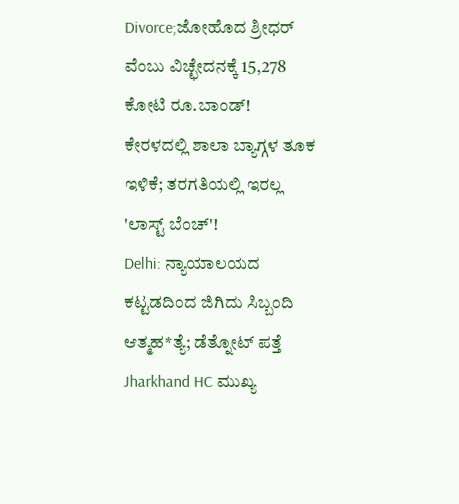Divorce;ಜೋಹೊದ ಶ್ರೀಧರ್ ವೆಂಬು ವಿಚ್ಛೇದನಕ್ಕೆ 15,278 ಕೋಟಿ ರೂ.ಬಾಂಡ್!
ಕೇರಳದಲ್ಲಿ ಶಾಲಾ ಬ್ಯಾಗ್ಗಳ ತೂಕ ಇಳಿಕೆ; ತರಗತಿಯಲ್ಲಿ ಇರಲ್ಲ 'ಲಾಸ್ಟ್ ಬೆಂಚ್'!
Delhi: ನ್ಯಾಯಾಲಯದ ಕಟ್ಟಡದಿಂದ ಜಿಗಿದು ಸಿಬ್ಬಂದಿ ಆತ್ಮಹ*ತ್ಯೆ; ಡೆತ್ನೋಟ್ ಪತ್ತೆ
Jharkhand HC ಮುಖ್ಯ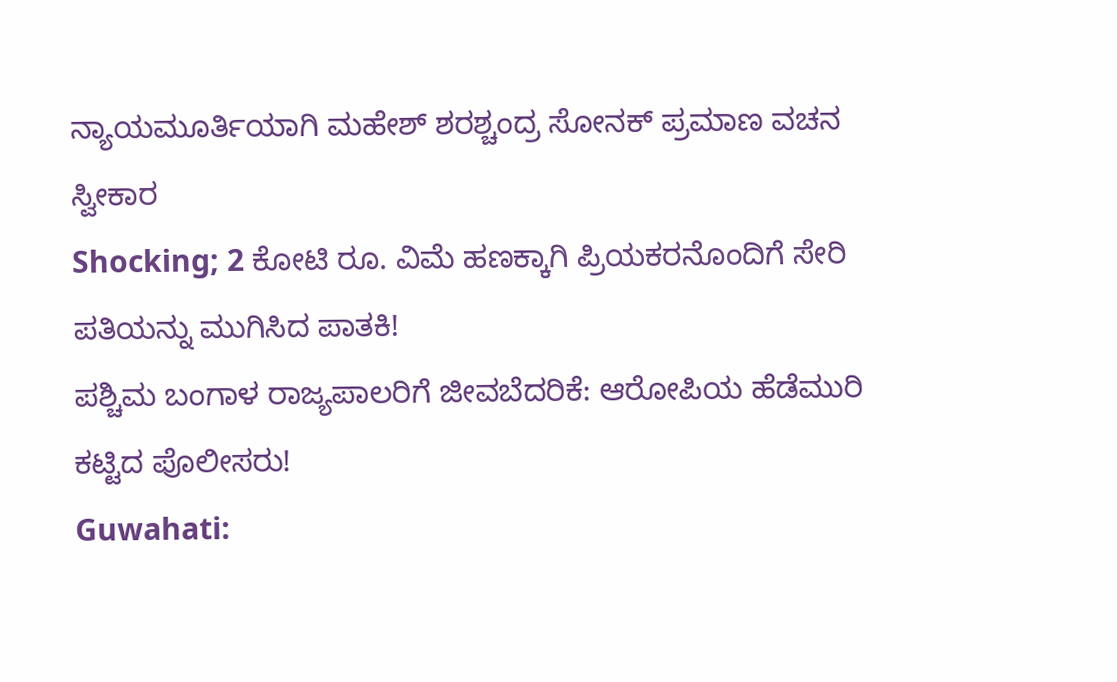ನ್ಯಾಯಮೂರ್ತಿಯಾಗಿ ಮಹೇಶ್ ಶರಶ್ಚಂದ್ರ ಸೋನಕ್ ಪ್ರಮಾಣ ವಚನ ಸ್ವೀಕಾರ
Shocking; 2 ಕೋಟಿ ರೂ. ವಿಮೆ ಹಣಕ್ಕಾಗಿ ಪ್ರಿಯಕರನೊಂದಿಗೆ ಸೇರಿ ಪತಿಯನ್ನು ಮುಗಿಸಿದ ಪಾತಕಿ!
ಪಶ್ಚಿಮ ಬಂಗಾಳ ರಾಜ್ಯಪಾಲರಿಗೆ ಜೀವಬೆದರಿಕೆ: ಆರೋಪಿಯ ಹೆಡೆಮುರಿ ಕಟ್ಟಿದ ಪೊಲೀಸರು!
Guwahati: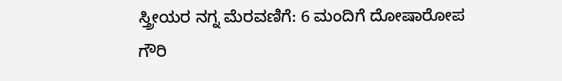ಸ್ತ್ರೀಯರ ನಗ್ನ ಮೆರವಣಿಗೆ: 6 ಮಂದಿಗೆ ದೋಷಾರೋಪ
ಗೌರಿ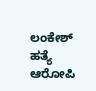ಲಂಕೇಶ್ ಹತ್ಯೆ ಆರೋಪಿ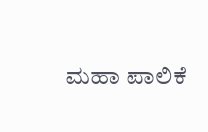ಮಹಾ ಪಾಲಿಕೆ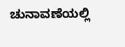ಚುನಾವಣೆಯಲ್ಲಿ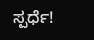ಸ್ಪರ್ಧೆ!